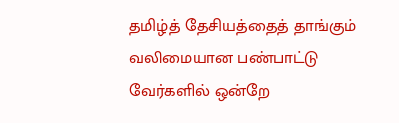தமிழ்த் தேசியத்தைத் தாங்கும் வலிமையான பண்பாட்டு வேர்களில் ஒன்றே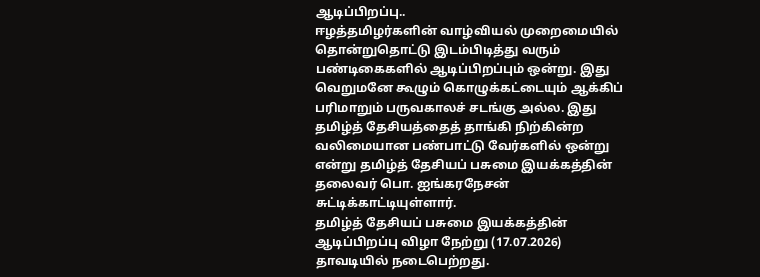ஆடிப்பிறப்பு..
ஈழத்தமிழர்களின் வாழ்வியல் முறைமையில் தொன்றுதொட்டு இடம்பிடித்து வரும் பண்டிகைகளில் ஆடிப்பிறப்பும் ஒன்று. இது வெறுமனே கூழும் கொழுக்கட்டையும் ஆக்கிப் பரிமாறும் பருவகாலச் சடங்கு அல்ல. இது தமிழ்த் தேசியத்தைத் தாங்கி நிற்கின்ற வலிமையான பண்பாட்டு வேர்களில் ஒன்று என்று தமிழ்த் தேசியப் பசுமை இயக்கத்தின் தலைவர் பொ. ஐங்கரநேசன் சுட்டிக்காட்டியுள்ளார்.
தமிழ்த் தேசியப் பசுமை இயக்கத்தின் ஆடிப்பிறப்பு விழா நேற்று (17.07.2026) தாவடியில் நடைபெற்றது.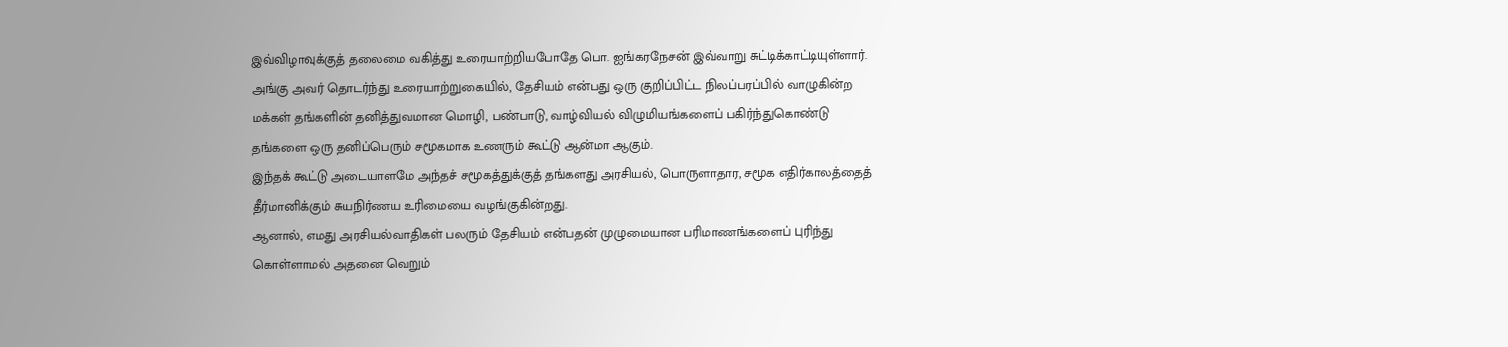இவ்விழாவுக்குத் தலைமை வகித்து உரையாற்றியபோதே பொ. ஐங்கரநேசன் இவ்வாறு சுட்டிக்காட்டியுள்ளார்.
அங்கு அவர் தொடர்ந்து உரையாற்றுகையில், தேசியம் என்பது ஒரு குறிப்பிட்ட நிலப்பரப்பில் வாழுகின்ற மக்கள் தங்களின் தனித்துவமான மொழி, பண்பாடு, வாழ்வியல் விழுமியங்களைப் பகிர்ந்துகொண்டு தங்களை ஒரு தனிப்பெரும் சமூகமாக உணரும் கூட்டு ஆன்மா ஆகும்.
இந்தக் கூட்டு அடையாளமே அந்தச் சமூகத்துக்குத் தங்களது அரசியல், பொருளாதார, சமூக எதிர்காலத்தைத் தீர்மானிக்கும் சுயநிர்ணய உரிமையை வழங்குகின்றது.
ஆனால், எமது அரசியல்வாதிகள் பலரும் தேசியம் என்பதன் முழுமையான பரிமாணங்களைப் புரிந்து கொள்ளாமல் அதனை வெறும்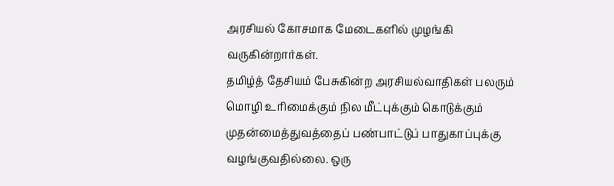அரசியல் கோசமாக மேடைகளில் முழங்கி வருகின்றார்கள்.
தமிழ்த் தேசியம் பேசுகின்ற அரசியல்வாதிகள் பலரும் மொழி உரிமைக்கும் நில மீட்புக்கும் கொடுக்கும் முதன்மைத்துவத்தைப் பண்பாட்டுப் பாதுகாப்புக்கு வழங்குவதில்லை. ஒரு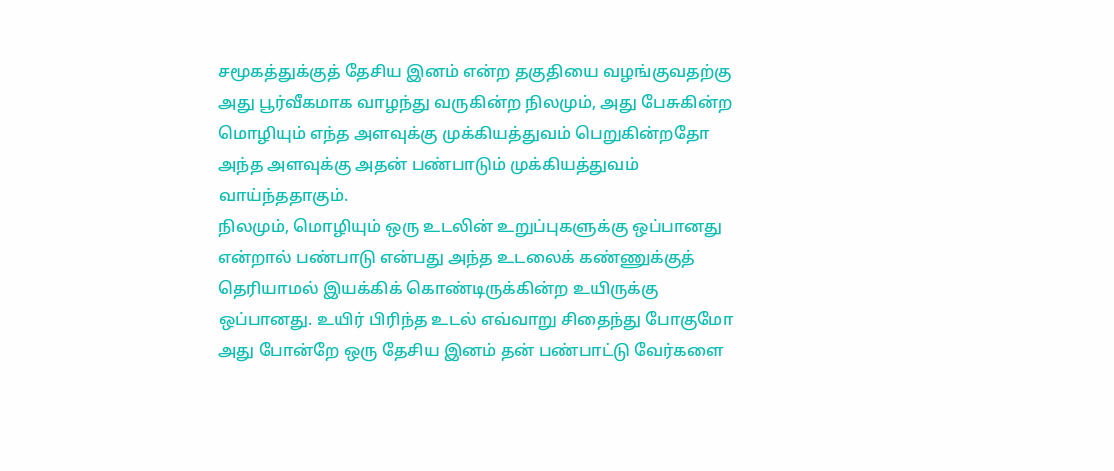சமூகத்துக்குத் தேசிய இனம் என்ற தகுதியை வழங்குவதற்கு அது பூர்வீகமாக வாழந்து வருகின்ற நிலமும், அது பேசுகின்ற மொழியும் எந்த அளவுக்கு முக்கியத்துவம் பெறுகின்றதோ அந்த அளவுக்கு அதன் பண்பாடும் முக்கியத்துவம் வாய்ந்ததாகும்.
நிலமும், மொழியும் ஒரு உடலின் உறுப்புகளுக்கு ஒப்பானது என்றால் பண்பாடு என்பது அந்த உடலைக் கண்ணுக்குத் தெரியாமல் இயக்கிக் கொண்டிருக்கின்ற உயிருக்கு ஒப்பானது. உயிர் பிரிந்த உடல் எவ்வாறு சிதைந்து போகுமோ அது போன்றே ஒரு தேசிய இனம் தன் பண்பாட்டு வேர்களை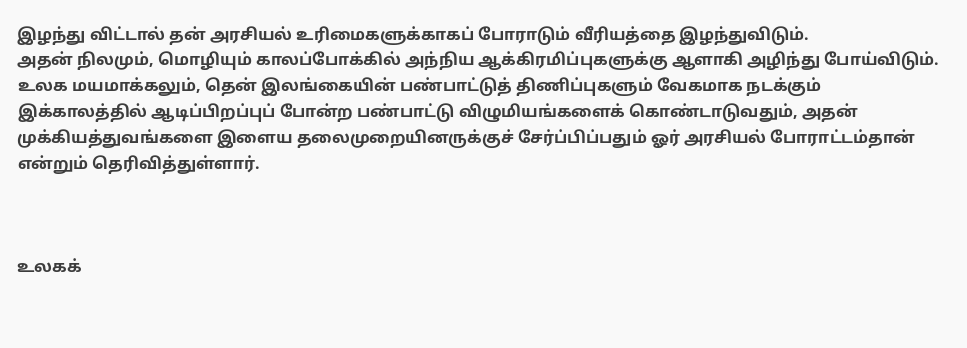இழந்து விட்டால் தன் அரசியல் உரிமைகளுக்காகப் போராடும் வீரியத்தை இழந்துவிடும்.
அதன் நிலமும், மொழியும் காலப்போக்கில் அந்நிய ஆக்கிரமிப்புகளுக்கு ஆளாகி அழிந்து போய்விடும். உலக மயமாக்கலும், தென் இலங்கையின் பண்பாட்டுத் திணிப்புகளும் வேகமாக நடக்கும் இக்காலத்தில் ஆடிப்பிறப்புப் போன்ற பண்பாட்டு விழுமியங்களைக் கொண்டாடுவதும், அதன் முக்கியத்துவங்களை இளைய தலைமுறையினருக்குச் சேர்ப்பிப்பதும் ஓர் அரசியல் போராட்டம்தான் என்றும் தெரிவித்துள்ளார்.



உலகக்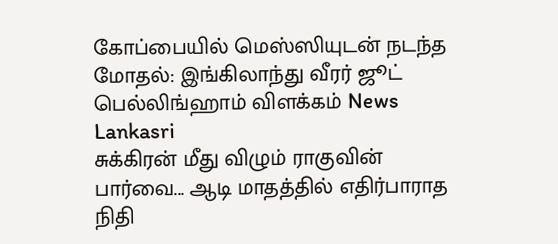கோப்பையில் மெஸ்ஸியுடன் நடந்த மோதல்: இங்கிலாந்து வீரர் ஜூட் பெல்லிங்ஹாம் விளக்கம் News Lankasri
சுக்கிரன் மீது விழும் ராகுவின் பார்வை... ஆடி மாதத்தில் எதிர்பாராத நிதி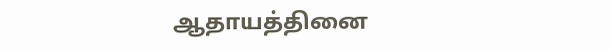ஆதாயத்தினை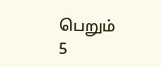பெறும் 5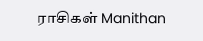ராசிகள் Manithan